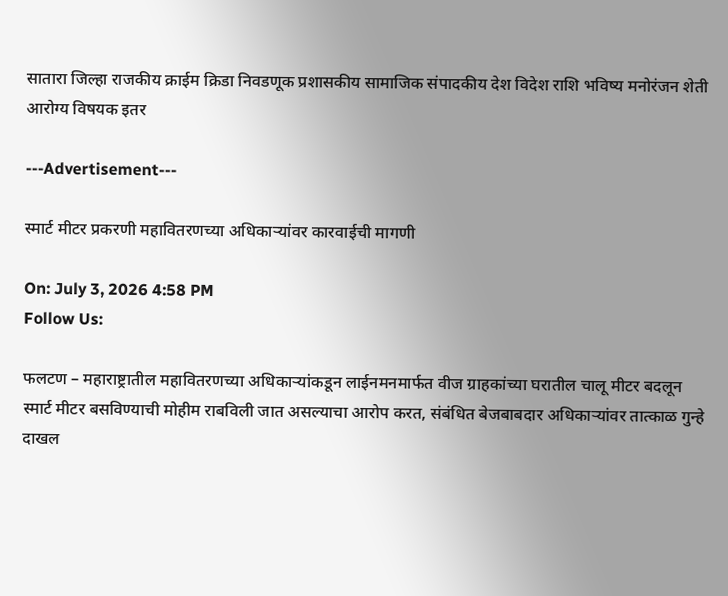सातारा जिल्हा राजकीय क्राईम क्रिडा निवडणूक प्रशासकीय सामाजिक संपादकीय देश विदेश राशि भविष्य मनोरंजन शेती आरोग्य विषयक इतर

---Advertisement---

स्मार्ट मीटर प्रकरणी महावितरणच्या अधिकाऱ्यांवर कारवाईची मागणी

On: July 3, 2026 4:58 PM
Follow Us:

फलटण – महाराष्ट्रातील महावितरणच्या अधिकाऱ्यांकडून लाईनमनमार्फत वीज ग्राहकांच्या घरातील चालू मीटर बदलून स्मार्ट मीटर बसविण्याची मोहीम राबविली जात असल्याचा आरोप करत, संबंधित बेजबाबदार अधिकाऱ्यांवर तात्काळ गुन्हे दाखल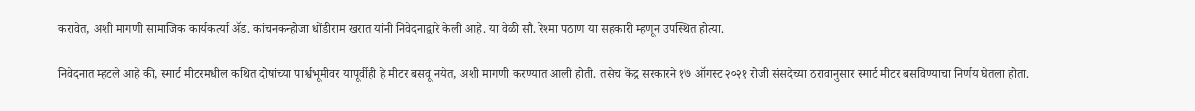करावेत, अशी मागणी सामाजिक कार्यकर्त्या ॲड. कांचनकन्होजा धोंडीराम खरात यांनी निवेदनाद्वारे केली आहे. या वेळी सौ. रेश्मा पठाण या सहकारी म्हणून उपस्थित होत्या.

निवेदनात म्हटले आहे की, स्मार्ट मीटरमधील कथित दोषांच्या पार्श्वभूमीवर यापूर्वीही हे मीटर बसवू नयेत, अशी मागणी करण्यात आली होती. तसेच केंद्र सरकारने १७ ऑगस्ट २०२१ रोजी संसदेच्या ठरावानुसार स्मार्ट मीटर बसविण्याचा निर्णय घेतला होता.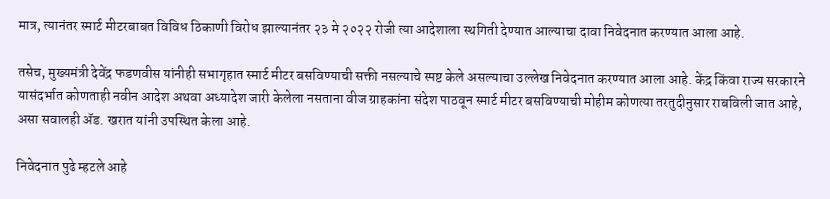मात्र, त्यानंतर स्मार्ट मीटरबाबत विविध ठिकाणी विरोध झाल्यानंतर २३ मे २०२२ रोजी त्या आदेशाला स्थगिती देण्यात आल्याचा दावा निवेदनात करण्यात आला आहे.

तसेच, मुख्यमंत्री देवेंद्र फडणवीस यांनीही सभागृहात स्मार्ट मीटर बसविण्याची सक्ती नसल्याचे स्पष्ट केले असल्याचा उल्लेख निवेदनात करण्यात आला आहे. केंद्र किंवा राज्य सरकारने यासंदर्भात कोणताही नवीन आदेश अथवा अध्यादेश जारी केलेला नसताना वीज ग्राहकांना संदेश पाठवून स्मार्ट मीटर बसविण्याची मोहीम कोणत्या तरतुदीनुसार राबविली जात आहे, असा सवालही ॲड. खरात यांनी उपस्थित केला आहे.

निवेदनात पुढे म्हटले आहे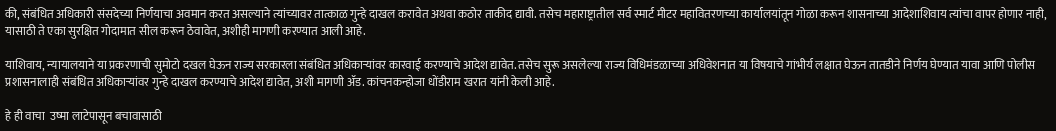की, संबंधित अधिकारी संसदेच्या निर्णयाचा अवमान करत असल्याने त्यांच्यावर तात्काळ गुन्हे दाखल करावेत अथवा कठोर ताकीद द्यावी. तसेच महाराष्ट्रातील सर्व स्मार्ट मीटर महावितरणच्या कार्यालयांतून गोळा करून शासनाच्या आदेशाशिवाय त्यांचा वापर होणार नाही, यासाठी ते एका सुरक्षित गोदामात सील करून ठेवावेत, अशीही मागणी करण्यात आली आहे.

याशिवाय, न्यायालयाने या प्रकरणाची सुमोटो दखल घेऊन राज्य सरकारला संबंधित अधिकाऱ्यांवर कारवाई करण्याचे आदेश द्यावेत. तसेच सुरू असलेल्या राज्य विधिमंडळाच्या अधिवेशनात या विषयाचे गांभीर्य लक्षात घेऊन तातडीने निर्णय घेण्यात यावा आणि पोलीस प्रशासनालाही संबंधित अधिकाऱ्यांवर गुन्हे दाखल करण्याचे आदेश द्यावेत, अशी मागणी ॲड. कांचनकन्होजा धोंडीराम खरात यांनी केली आहे.

हे ही वाचा  उष्मा लाटेपासून बचावासाठी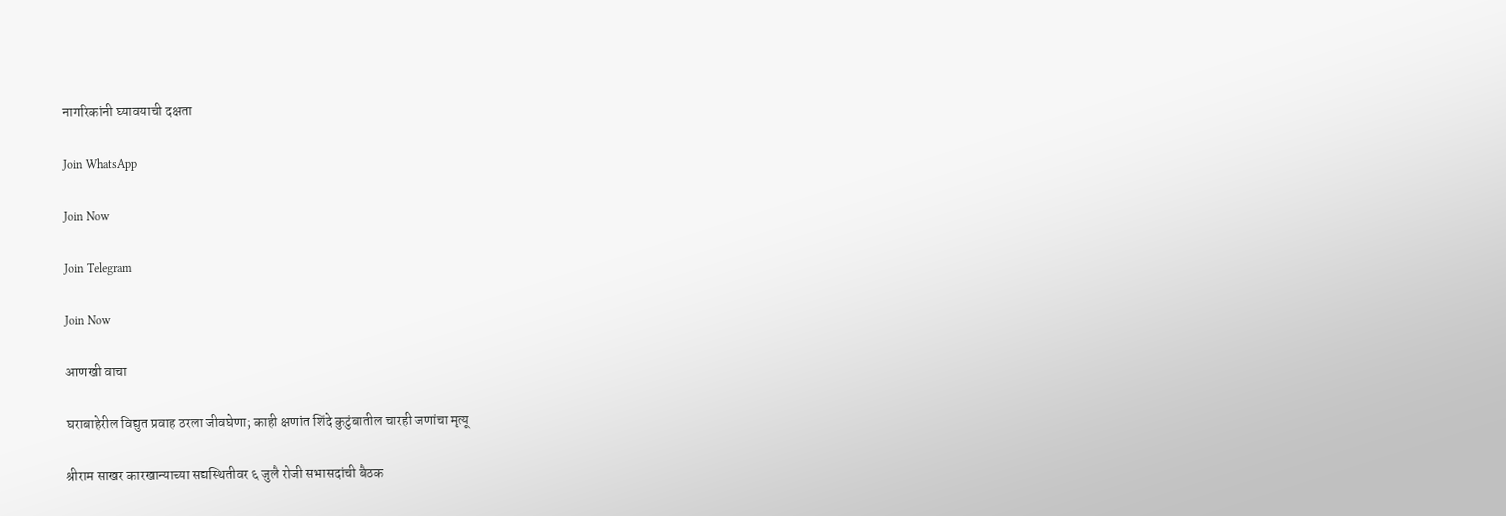नागरिकांनी घ्यावयाची दक्षता

Join WhatsApp

Join Now

Join Telegram

Join Now

आणखी वाचा

घराबाहेरील विद्युत प्रवाह ठरला जीवघेणा; काही क्षणांत शिंदे कुटुंबातील चारही जणांचा मृत्यू

श्रीराम साखर कारखान्याच्या सद्यस्थितीवर ६ जुलै रोजी सभासदांची बैठक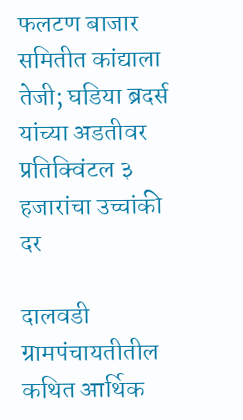फलटण बाजार समितीत कांद्याला तेजी; घडिया ब्रदर्स यांच्या अडतीवर प्रतिक्विंटल ३ हजारांचा उच्चांकी दर

दालवडी ग्रामपंचायतीतील कथित आर्थिक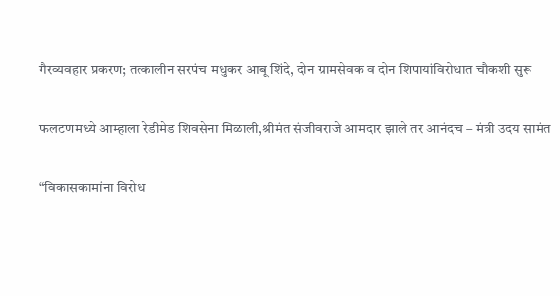गैरव्यवहार प्रकरण; तत्कालीन सरपंच मधुकर आबू शिंदे, दोन ग्रामसेवक व दोन शिपायांविरोधात चौकशी सुरू

फलटणमध्ये आम्हाला रेडीमेड शिवसेना मिळाली,श्रीमंत संजीवराजे आमदार झाले तर आनंदच – मंत्री उदय सामंत

“विकासकामांना विरोध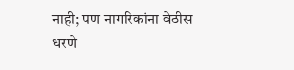नाही; पण नागरिकांना वेठीस धरणे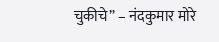चुकीचे” – नंदकुमार मोरे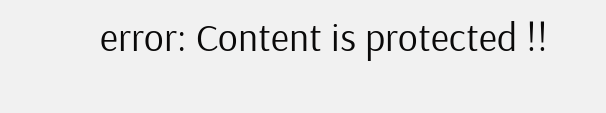error: Content is protected !!